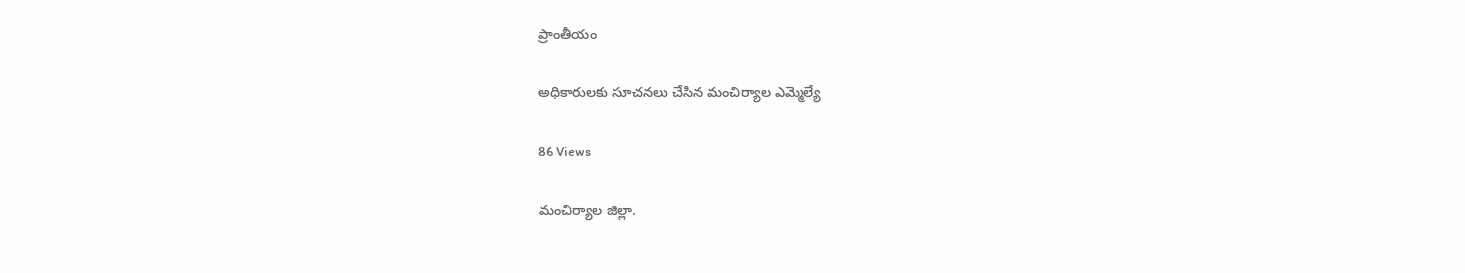ప్రాంతీయం

అధికారులకు సూచనలు చేసిన మంచిర్యాల ఎమ్మెల్యే

86 Views

మంచిర్యాల జిల్లా.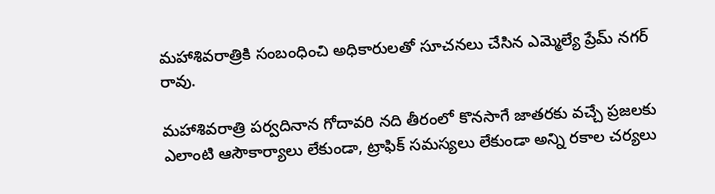మహాశివరాత్రికి సంబంధించి అధికారులతో సూచనలు చేసిన ఎమ్మెల్యే ప్రేమ్ నగర్ రావు.

మహాశివరాత్రి పర్వదినాన గోదావరి నది తీరంలో కొనసాగే జాతరకు వచ్చే ప్రజలకు ఎలాంటి ఆసౌకార్యాలు లేకుండా, ట్రాఫిక్ సమస్యలు లేకుండా అన్ని రకాల చర్యలు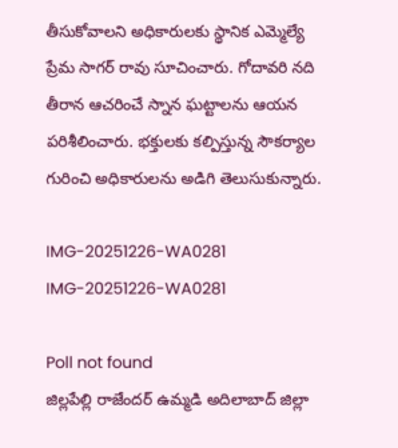తీసుకోవాలని అధికారులకు స్థానిక ఎమ్మెల్యే ప్రేమ సాగర్ రావు సూచించారు. గోదావరి నది తీరాన ఆచరించే స్నాన ఘట్టాలను ఆయన పరిశీలించారు. భక్తులకు కల్పిస్తున్న సౌకర్యాల గురించి అధికారులను అడిగి తెలుసుకున్నారు.

IMG-20251226-WA0281
IMG-20251226-WA0281

Poll not found
జిల్లపేల్లి రాజేందర్ ఉమ్మడి అదిలాబాద్ జిల్లా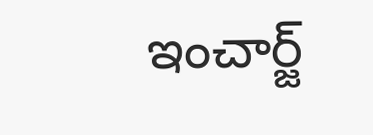ఇంచార్జ్